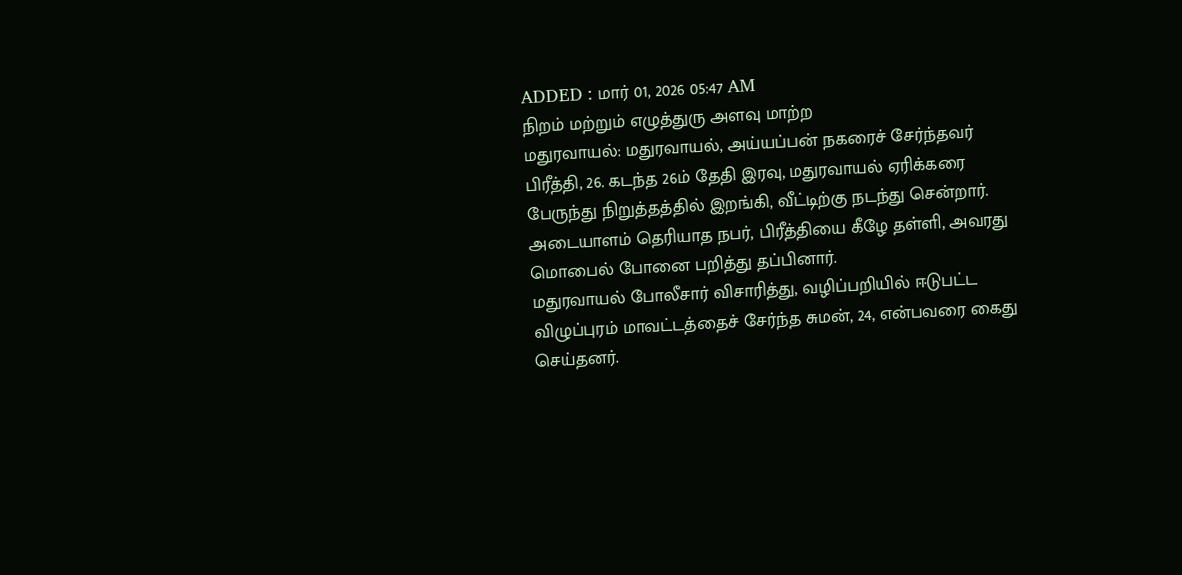ADDED : மார் 01, 2026 05:47 AM
நிறம் மற்றும் எழுத்துரு அளவு மாற்ற
மதுரவாயல்: மதுரவாயல், அய்யப்பன் நகரைச் சேர்ந்தவர் பிரீத்தி, 26. கடந்த 26ம் தேதி இரவு, மதுரவாயல் ஏரிக்கரை பேருந்து நிறுத்தத்தில் இறங்கி, வீட்டிற்கு நடந்து சென்றார்.
அடையாளம் தெரியாத நபர், பிரீத்தியை கீழே தள்ளி, அவரது மொபைல் போனை பறித்து தப்பினார்.
மதுரவாயல் போலீசார் விசாரித்து, வழிப்பறியில் ஈடுபட்ட விழுப்புரம் மாவட்டத்தைச் சேர்ந்த சுமன், 24, என்பவரை கைது செய்தனர்.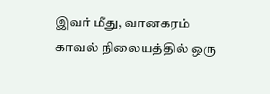இவர் மீது, வானகரம் காவல் நிலையத்தில் ஒரு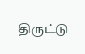திருட்டு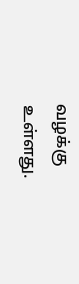வழக்கு உள்ளது.